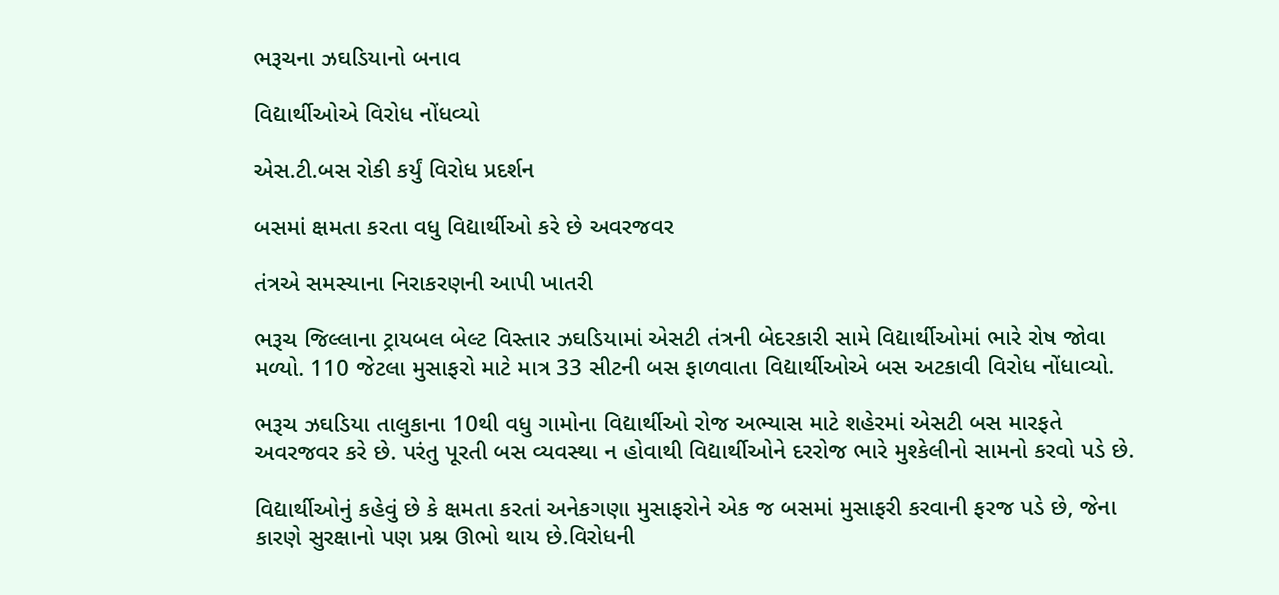ભરૂચના ઝઘડિયાનો બનાવ

વિદ્યાર્થીઓએ વિરોધ નોંધવ્યો

એસ.ટી.બસ રોકી કર્યું વિરોધ પ્રદર્શન

બસમાં ક્ષમતા કરતા વધુ વિદ્યાર્થીઓ કરે છે અવરજવર

તંત્રએ સમસ્યાના નિરાકરણની આપી ખાતરી

ભરૂચ જિલ્લાના ટ્રાયબલ બેલ્ટ વિસ્તાર ઝઘડિયામાં એસટી તંત્રની બેદરકારી સામે વિદ્યાર્થીઓમાં ભારે રોષ જોવા મળ્યો. 110 જેટલા મુસાફરો માટે માત્ર 33 સીટની બસ ફાળવાતા વિદ્યાર્થીઓએ બસ અટકાવી વિરોધ નોંધાવ્યો.

ભરૂચ ઝઘડિયા તાલુકાના 10થી વધુ ગામોના વિદ્યાર્થીઓ રોજ અભ્યાસ માટે શહેરમાં એસટી બસ મારફતે અવરજવર કરે છે. પરંતુ પૂરતી બસ વ્યવસ્થા ન હોવાથી વિદ્યાર્થીઓને દરરોજ ભારે મુશ્કેલીનો સામનો કરવો પડે છે.

વિદ્યાર્થીઓનું કહેવું છે કે ક્ષમતા કરતાં અનેકગણા મુસાફરોને એક જ બસમાં મુસાફરી કરવાની ફરજ પડે છે, જેના કારણે સુરક્ષાનો પણ પ્રશ્ન ઊભો થાય છે.વિરોધની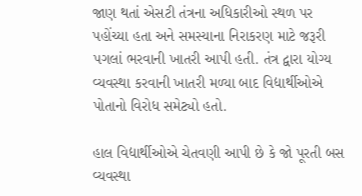જાણ થતાં એસટી તંત્રના અધિકારીઓ સ્થળ પર પહોંચ્યા હતા અને સમસ્યાના નિરાકરણ માટે જરૂરી પગલાં ભરવાની ખાતરી આપી હતી. તંત્ર દ્વારા યોગ્ય વ્યવસ્થા કરવાની ખાતરી મળ્યા બાદ વિદ્યાર્થીઓએ પોતાનો વિરોધ સમેટ્યો હતો.

હાલ વિદ્યાર્થીઓએ ચેતવણી આપી છે કે જો પૂરતી બસ વ્યવસ્થા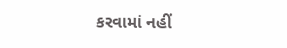કરવામાં નહીં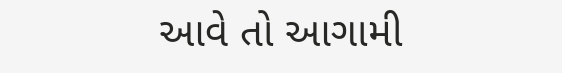આવે તો આગામી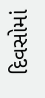દિવસોમાં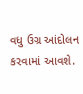વધુ ઉગ્ર આંદોલન કરવામાં આવશે.